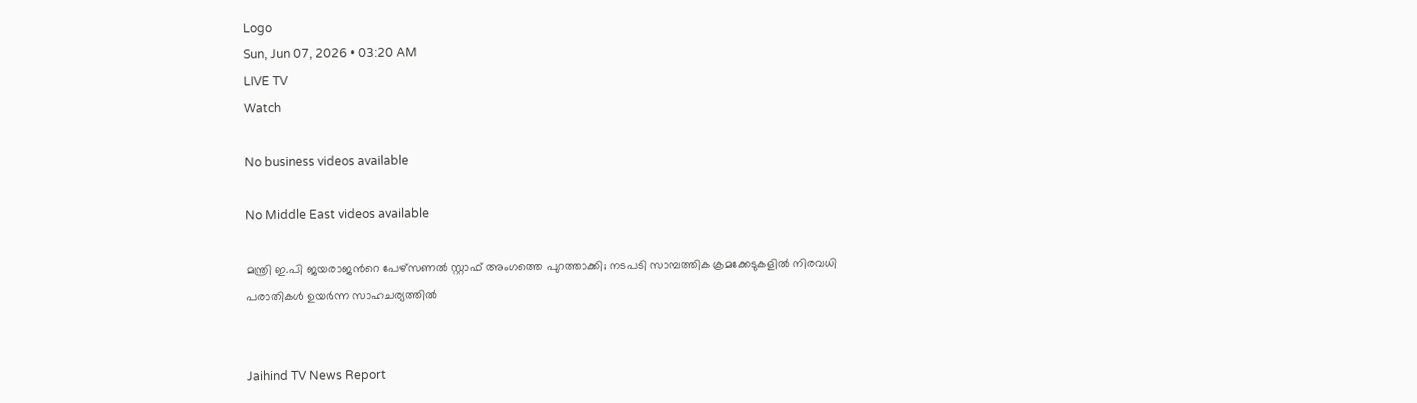Logo
Sun, Jun 07, 2026 • 03:20 AM
LIVE TV
Watch

No business videos available

No Middle East videos available

മന്ത്രി ഇ.പി ജയരാജന്‍റെ പേഴ്‌സണൽ സ്റ്റാഫ് അംഗത്തെ പുറത്താക്കി; നടപടി സാമ്പത്തിക ക്രമക്കേടുകളിൽ നിരവധി പരാതികള്‍ ഉയർന്ന സാഹചര്യത്തില്‍


Jaihind TV News Report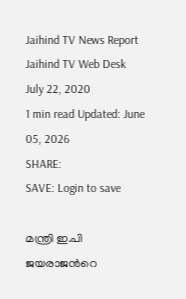Jaihind TV News Report
Jaihind TV Web Desk
July 22, 2020
1 min read Updated: June 05, 2026
SHARE:
SAVE: Login to save

മന്ത്രി ഇ.പി ജയരാജന്‍റെ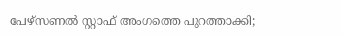പേഴ്‌സണൽ സ്റ്റാഫ് അംഗത്തെ പുറത്താക്കി;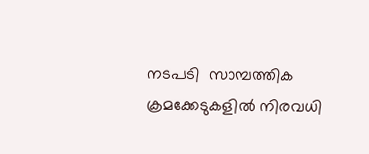നടപടി  സാമ്പത്തിക ക്രമക്കേടുകളിൽ നിരവധി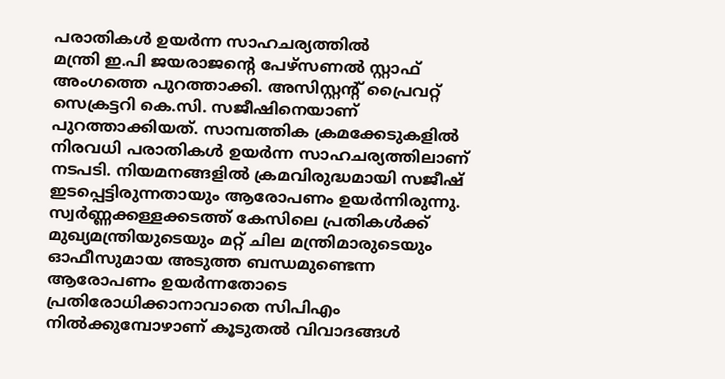പരാതികള്‍ ഉയർന്ന സാഹചര്യത്തില്‍
മന്ത്രി ഇ.പി ജയരാജന്‍റെ പേഴ്‌സണൽ സ്റ്റാഫ് അംഗത്തെ പുറത്താക്കി. അസിസ്റ്റന്‍റ് പ്രൈവറ്റ് സെക്രട്ടറി കെ.സി. സജീഷിനെയാണ് പുറത്താക്കിയത്. സാമ്പത്തിക ക്രമക്കേടുകളിൽ നിരവധി പരാതികള്‍ ഉയർന്ന സാഹചര്യത്തിലാണ് നടപടി. നിയമനങ്ങളിൽ ക്രമവിരുദ്ധമായി സജീഷ് ഇടപ്പെട്ടിരുന്നതായും ആരോപണം ഉയർന്നിരുന്നു. സ്വർണ്ണക്കള്ളക്കടത്ത് കേസിലെ പ്രതികൾക്ക് മുഖ്യമന്ത്രിയുടെയും മറ്റ് ചില മന്ത്രിമാരുടെയും ഓഫീസുമായ അടുത്ത ബന്ധമുണ്ടെന്ന ആരോപണം ഉയർന്നതോടെ പ്രതിരോധിക്കാനാവാതെ സിപിഎം നിൽക്കുമ്പോഴാണ് കൂടുതൽ വിവാദങ്ങൾ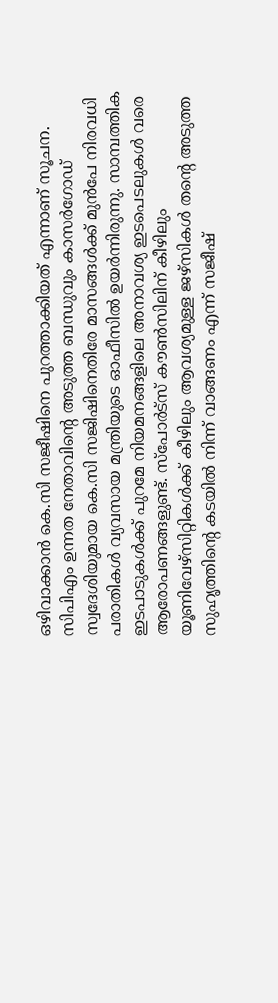ഒഴിവാക്കാൻ കെ.സി സജീഷിനെ പുറത്താക്കിയത് എന്നാണ് സൂചന. സിപിഎം ഉന്നത നേതാവിന്‍റെ അടുത്ത ബന്ധുവും കാസർഗോഡ് സ്വദേശിയുമായ കെ.സി സജിഷിനെതിരേ മാസങ്ങൾക്ക് മുൻപേ നിരവധി പരാതികൾ വ്യവസായ മന്ത്രിയുടെ ഓഫീസിൽ ഉയർന്നിരുന്നു. സാമ്പത്തിക ഇടപാടുകൾക്ക് പുറമേ നിയമനങ്ങളിലെ അനാവശ്യ ഇടപെടലുകൾ വരെ ആരോപണങ്ങളുണ്ട്. സ്പോർട്സ് കൗൺസിലിന് കീഴിലും യൂണിവേഴ്സിറ്റികൾക്ക് കീഴിലും ആവശ്യമുള്ള ജഴ്സികൾ തന്‍റെ അടുത്ത സുഹൃത്തിന്‍റെ കടയിൽ നിന്ന് വാങ്ങണം എന്ന് സജീഷ്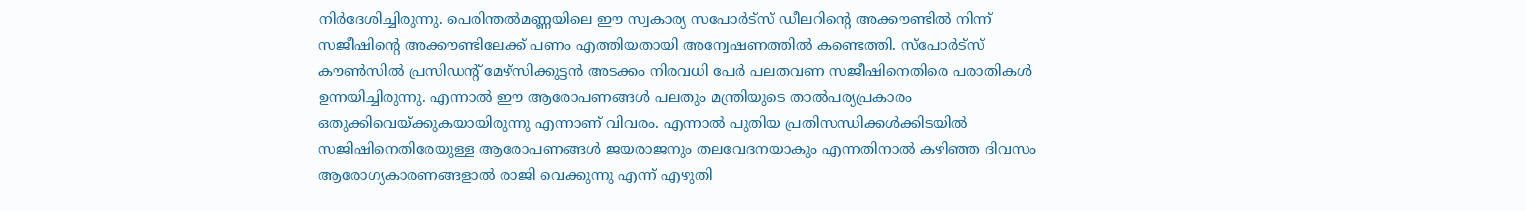നിർദേശിച്ചിരുന്നു. പെരിന്തൽമണ്ണയിലെ ഈ സ്വകാര്യ സപോർട്സ് ഡീലറിന്‍റെ അക്കൗണ്ടിൽ നിന്ന് സജീഷിന്‍റെ അക്കൗണ്ടിലേക്ക് പണം എത്തിയതായി അന്വേഷണത്തിൽ കണ്ടെത്തി. സ്പോർട്സ് കൗൺസിൽ പ്രസിഡന്‍റ് മേഴ്സിക്കുട്ടൻ അടക്കം നിരവധി പേർ പലതവണ സജീഷിനെതിരെ പരാതികൾ ഉന്നയിച്ചിരുന്നു. എന്നാൽ ഈ ആരോപണങ്ങൾ പലതും മന്ത്രിയുടെ താൽപര്യപ്രകാരം ഒതുക്കിവെയ്ക്കുകയായിരുന്നു എന്നാണ് വിവരം. എന്നാൽ പുതിയ പ്രതിസന്ധിക്കൾക്കിടയിൽ സജിഷിനെതിരേയുള്ള ആരോപണങ്ങൾ ജയരാജനും തലവേദനയാകും എന്നതിനാൽ കഴിഞ്ഞ ദിവസം ആരോഗ്യകാരണങ്ങളാൽ രാജി വെക്കുന്നു എന്ന് എഴുതി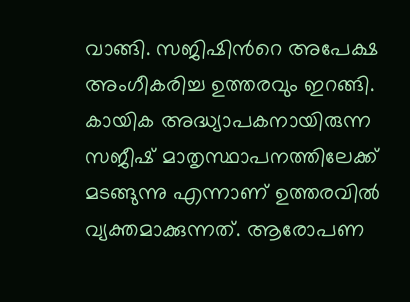വാങ്ങി. സജിഷിന്‍റെ അപേക്ഷ അംഗീകരിച്ച ഉത്തരവും ഇറങ്ങി. കായിക അദ്ധ്യാപകനായിരുന്ന സജീഷ് മാതൃസ്ഥാപനത്തിലേക്ക് മടങ്ങുന്നു എന്നാണ് ഉത്തരവിൽ വ്യക്തമാക്കുന്നത്. ആരോപണ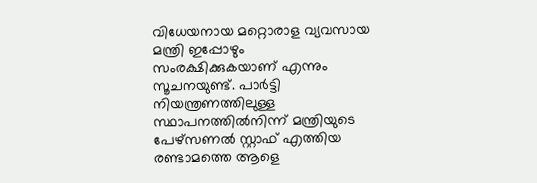വിധേയനായ മറ്റൊരാള വ്യവസായ മന്ത്രി ഇപ്പോഴും സംരക്ഷിക്കുകയാണ് എന്നും സൂചനയുണ്ട്. പാർട്ടി നിയന്ത്രണത്തിലുള്ള സ്ഥാപനത്തിൽനിന്ന് മന്ത്രിയുടെ പേഴ്സണൽ സ്റ്റാഫ് എത്തിയ രണ്ടാമത്തെ ആളെ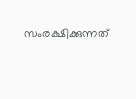സംരക്ഷിക്കുന്നത്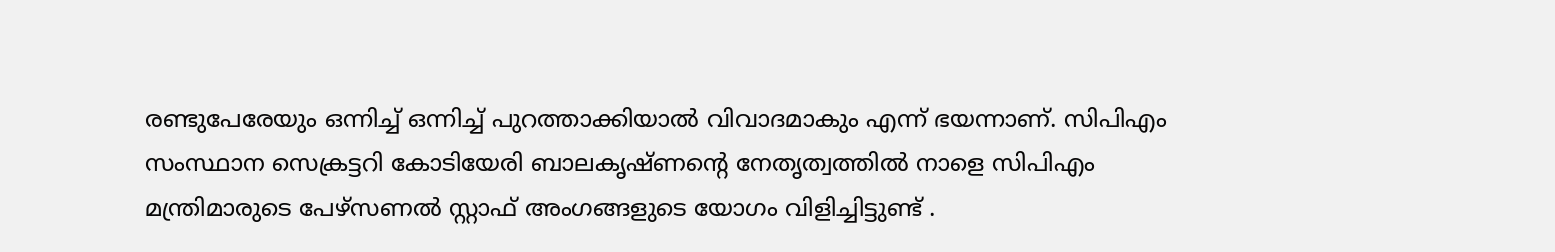രണ്ടുപേരേയും ഒന്നിച്ച് ഒന്നിച്ച് പുറത്താക്കിയാൽ വിവാദമാകും എന്ന് ഭയന്നാണ്. സിപിഎം സംസ്ഥാന സെക്രട്ടറി കോടിയേരി ബാലകൃഷ്ണന്‍റെ നേതൃത്വത്തിൽ നാളെ സിപിഎം മന്ത്രിമാരുടെ പേഴ്സണൽ സ്റ്റാഫ് അംഗങ്ങളുടെ യോഗം വിളിച്ചിട്ടുണ്ട് .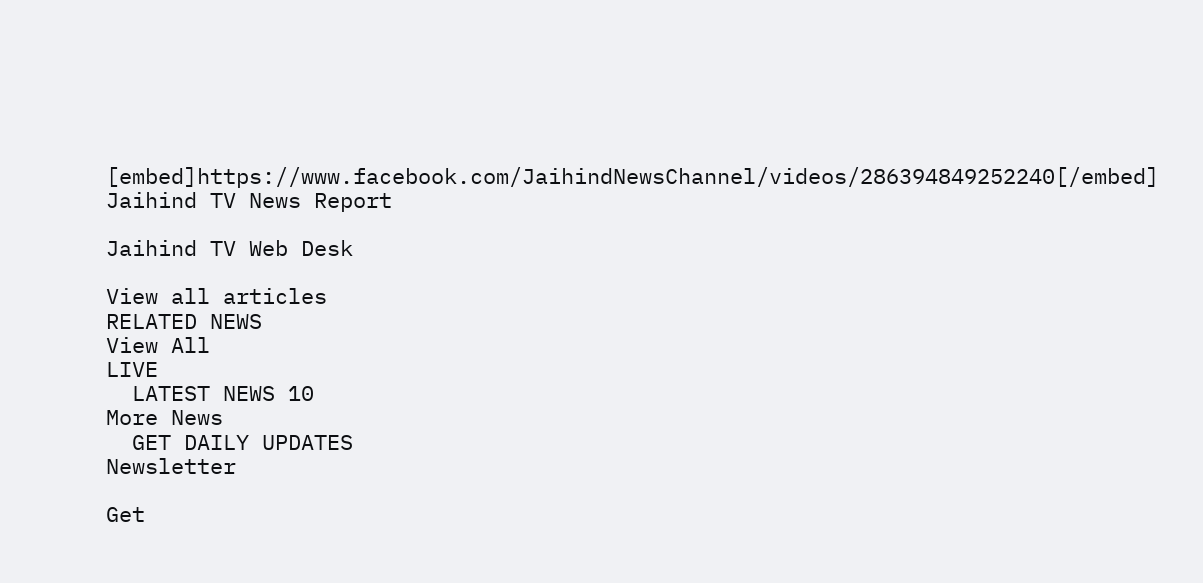[embed]https://www.facebook.com/JaihindNewsChannel/videos/286394849252240[/embed]
Jaihind TV News Report

Jaihind TV Web Desk

View all articles
RELATED NEWS
View All
LIVE
  LATEST NEWS 10
More News
  GET DAILY UPDATES
Newsletter

Get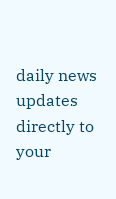daily news updates directly to your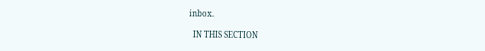inbox.

  IN THIS SECTION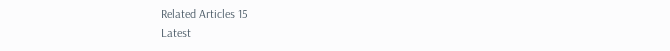Related Articles 15
Latest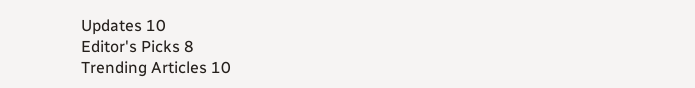Updates 10
Editor's Picks 8
Trending Articles 10